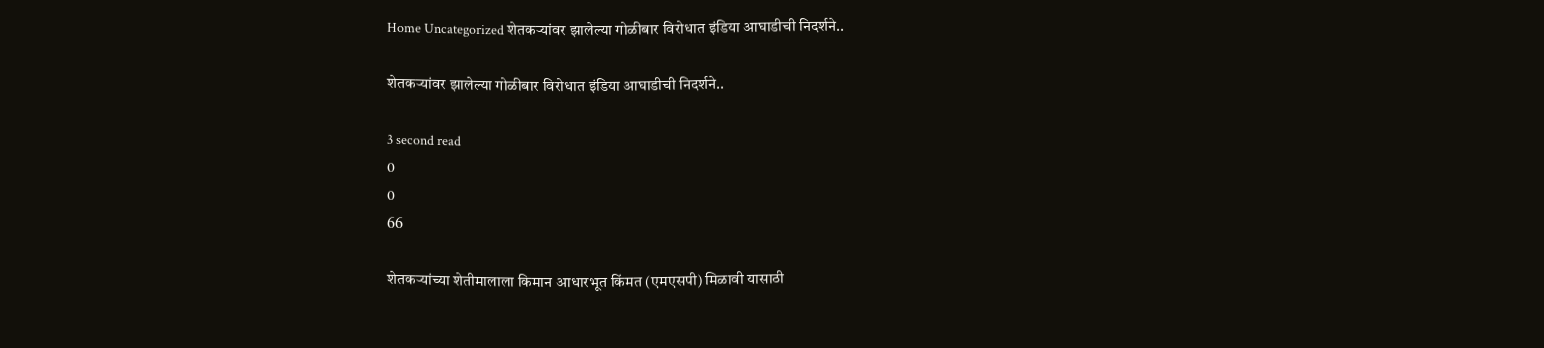Home Uncategorized शेतकऱ्यांवर झालेल्या गोळीबार विरोधात इंडिया आघाडीची निदर्शने..

शेतकऱ्यांवर झालेल्या गोळीबार विरोधात इंडिया आघाडीची निदर्शने..

3 second read
0
0
66

शेतकऱ्यांच्या शेतीमालाला किमान आधारभूत किंमत (एमएसपी) मिळावी यासाठी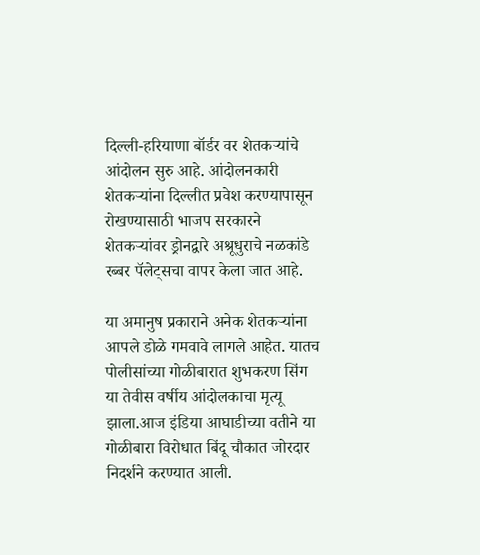दिल्ली-हरियाणा बॉर्डर वर शेतकऱ्यांचे आंदोलन सुरु आहे. आंदोलनकारी शेतकऱ्यांना दिल्लीत प्रवेश करण्यापासून रोखण्यासाठी भाजप सरकारने शेतकऱ्यांवर ड्रोनद्वारे अश्रूधुराचे नळकांडे रब्बर पॅलेट्सचा वापर केला जात आहे.

या अमानुष प्रकाराने अनेक शेतकऱ्यांना आपले डोळे गमवावे लागले आहेत. यातच पोलीसांच्या गोळीबारात शुभकरण सिंग या तेवीस वर्षीय आंदोलकाचा मृत्यू झाला.आज इंडिया आघाडीच्या वतीने या गोळीबारा विरोधात बिंदू चौकात जोरदार निदर्शने करण्यात आली.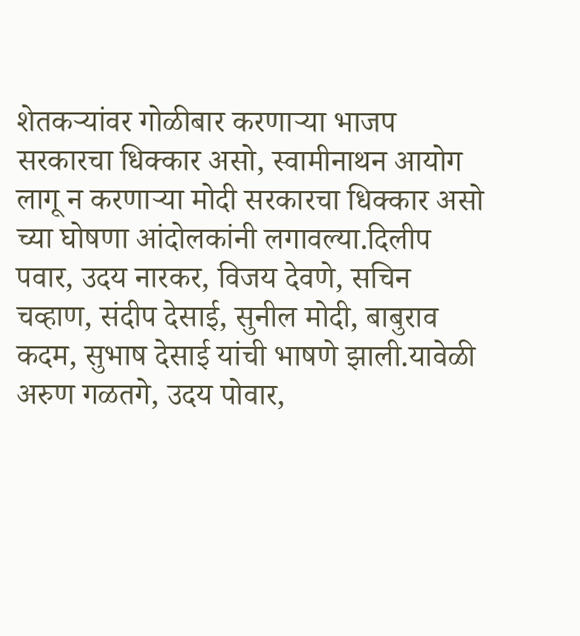शेतकऱ्यांवर गोळीबार करणाऱ्या भाजप सरकारचा धिक्कार असो, स्वामीनाथन आयोग लागू न करणाऱ्या मोदी सरकारचा धिक्कार असो च्या घोषणा आंदोलकांनी लगावल्या.दिलीप पवार, उदय नारकर, विजय देवणे, सचिन चव्हाण, संदीप देसाई, सुनील मोदी, बाबुराव कदम, सुभाष देसाई यांची भाषणे झाली.यावेळी अरुण गळतगे, उदय पोवार,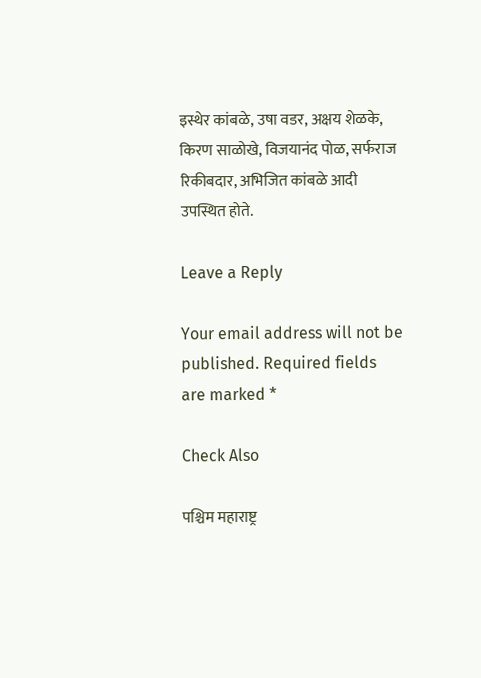इस्थेर कांबळे, उषा वडर, अक्षय शेळके, किरण साळोखे, विजयानंद पोळ, सर्फराज रिकीबदार, अभिजित कांबळे आदी उपस्थित होते.

Leave a Reply

Your email address will not be published. Required fields are marked *

Check Also

पश्चिम महाराष्ट्र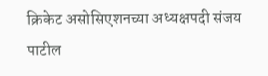क्रिकेट असोसिएशनच्या अध्यक्षपदी संजय पाटील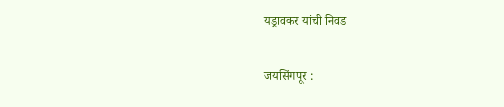यड्रावकर यांची निवड

जयसिंगपूर :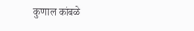कुणाल कांबळे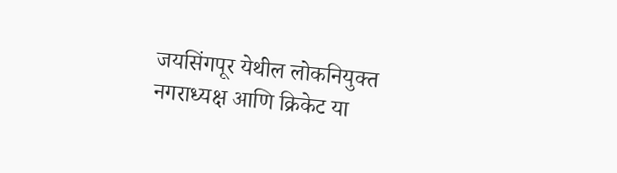जयसिंगपूर येथील लोकनियुक्त नगराध्यक्ष आणि क्रिकेट या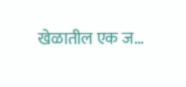खेळातील एक ज…